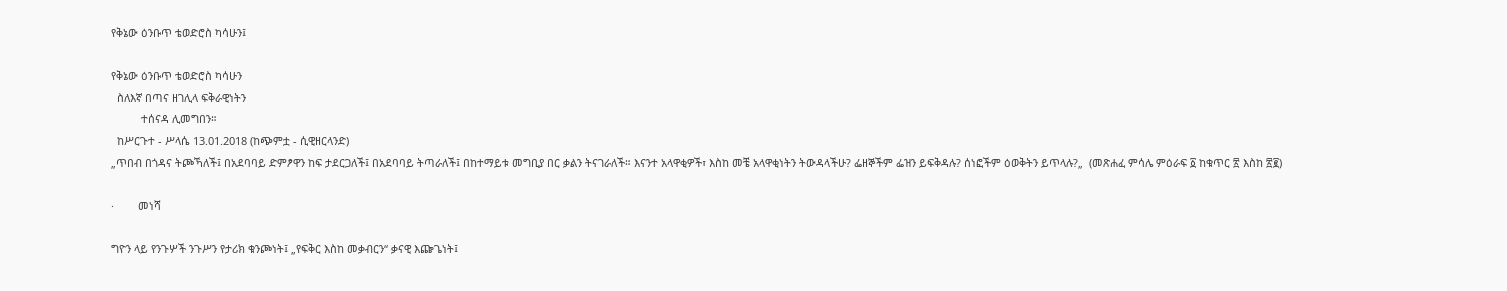የቅኔው ዕንቡጥ ቴወድሮስ ካሳሁን፤

የቅኔው ዕንቡጥ ቴወድሮስ ካሳሁን
  ስለእኛ በጣና ዘገሊላ ፍቅራዊነትን
          ተሰናዳ ሊመግበን።
  ከሥርጉተ - ሥላሴ 13.01.2018 (ከጭምቷ - ሲዊዘርላንድ)
„ጥበብ በጎዳና ትጮኻለች፤ በአደባባይ ድምፆዋን ከፍ ታደርጋለች፤ በአደባባይ ትጣራለች፤ በከተማይቱ መግቢያ በር ቃልን ትናገራለች። እናንተ አላዋቂዎች፣ እስከ መቼ አላዋቂነትን ትውዳላችሁ? ፌዘኞችም ፌዝን ይፍቅዳሉ? ሰነፎችም ዕወቅትን ይጥላሉ?„  (መጽሐፈ ምሳሌ ምዕራፍ ፩ ከቁጥር ፳ እስከ ፳፪)

·        መነሻ

ግዮን ላይ የንጉሦች ንጉሥን የታሪክ ቁንጮነት፤ „የፍቅር እስከ መቃብርን“ ቃናዊ እጬጌነት፤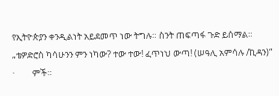የኢትዮጵያን ቀንዲልነት አይደመጥ ነው ትግሉ። ስንት ጠፍጣፋ ጉድ ይሰማል።
„ቴዎድሮስ ካሳሁንን ምን ነካው? ተው ተው! ፈጥነህ ውጣ! (ሠዓሊ አምሳሉ /ኪዳን)“
·         ምች።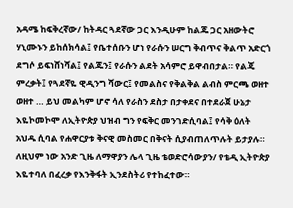አዳሜ ከፍቅረኛው/ ከትዳር ጓደኛው ጋር እንዲሁም ከልጁ ጋር አዘውትሮ ሃኒሙኑን ይከሰክሳል፤ የቤተሰቡን ሆነ የራሱን ሠርግ ቅብጥና ቅልጥ አድርጎ ደግሶ ይፍነሸነሻል፤ የልጁን፤ የራሱን ልደት አሳምሮ ይዋብበታል። የልጄ ምረቃት፤ የጓደኛዬ ዊዲንግ ሻውር፤ የመልስና የቅልቅል ልብስ ምርጫ ወዘተ ወዘተ … ይህ መልካም ሆኖ ሳለ የራስን ደስታ በታቀደና በተደራጀ ሁኔታ እዬኮመኮሞ ለኢትዮጵያ ህዝብ ግን የፍቅር መንገድሲባል፤ የሳቅ ዕለት አህዱ ሲባል የሐዋርያቱ ቅናዊ መስመር በቅናት ሲያብጠለጥሉት ይታያሉ። ለዚህም ነው አንድ ጊዜ ለማዋያን ሌላ ጊዜ ቴወድሮሳውያን/ የቴዲ ኢትዮጵያ እዬተባለ በፈረቃ የእንቅፋት ኢንደስትሪ የተከፈተው።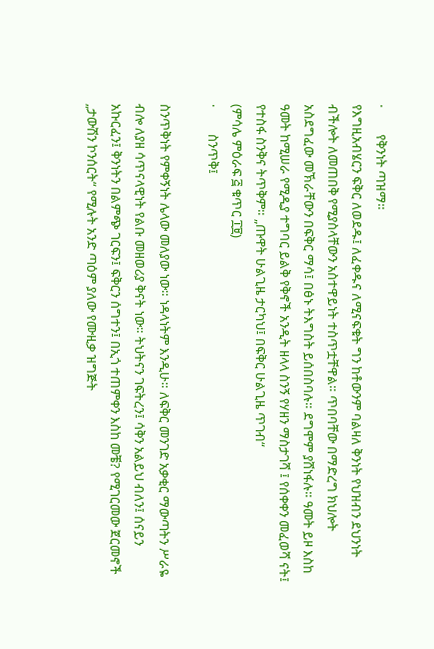·         የቅንነት ጣዝማ።
የእግዚአብሄርን ፍቅር ለወደዱ፤ ለፈቀዱና ለሚናፍቁት ግን ከቶውንም ባልዛለ ቅንነት የህዝብን ደህንነት ብችሎት ለመጠበቅ የሚያስላቸውን አስተዋይነት ተስጥቷቸዋል። ጥበባቸው በማድረግ ክህሎት አስደግፈው መኽራቸውን በፍቅር ማሳ፤ በፅኑ ትእግስት ይሰበስባሉ። ደግሞም ያሸነፋሉ። ዓመት ይዞ እስከ ዓመት ከሚሠራ የሚዲያ ተግባር ይልቅ የቅኖች አንዲት ዘላላ ስንኝ የሃዘን ማስታገሻ ፤ የሰቀቀን መፈወሻ ናት፤ የተስፋ ስንቅና ትጥቅም። „ጡዋት ሁልጊዜ ታርካህ፤ በፍቅር ሁልጊዜ ጥገብ“
(ምሳሌ ምዕራፍ ፭ ቁጥር ፲፱)
·         ስንጥቅ፤

ስንጥቅነት የምቀኝነት ሌላው መለያው ነው። ነዳላነትም እንዲሁ። ለፍቅር መንገድ አቃቂር ማውጣትን ሥራዬ ብሎ ለያዘ ሳጥናላዊነት የልቡ መዘወሪያ ቅናት ነው። ትህትናን ገፍትረን፤ ሳቅን አልይህ ብለን፤ ሰናይን አኩርፈን፤ ቅንነትን በልምጭ ገርፍን፤ ፍቅርን ሰግተን፤ በኢጎ ተጠምቀን እስከ መቼ? የሚገርመው ጀርመኖች „ታውሽን ኮንሰርት“ የሚሉት አንድ ጣዕም ያለው የሙዚቃ ዝግጅት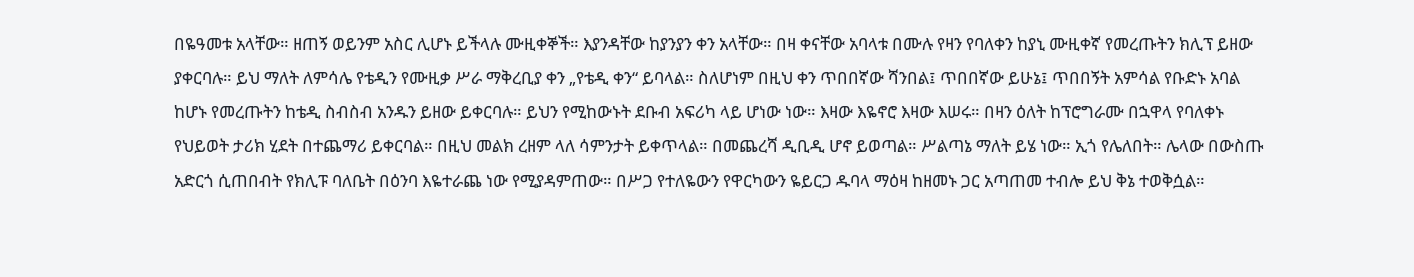በዬዓመቱ አላቸው። ዘጠኝ ወይንም አስር ሊሆኑ ይችላሉ ሙዚቀኞች። እያንዳቸው ከያንያን ቀን አላቸው። በዛ ቀናቸው አባላቱ በሙሉ የዛን የባለቀን ከያኒ ሙዚቀኛ የመረጡትን ክሊፕ ይዘው ያቀርባሉ። ይህ ማለት ለምሳሌ የቴዲን የሙዚቃ ሥራ ማቅረቢያ ቀን „የቴዲ ቀን“ ይባላል። ስለሆነም በዚህ ቀን ጥበበኛው ሻንበል፤ ጥበበኛው ይሁኔ፤ ጥበበኝት አምሳል የቡድኑ አባል ከሆኑ የመረጡትን ከቴዲ ስብስብ አንዱን ይዘው ይቀርባሉ። ይህን የሚከውኑት ደቡብ አፍሪካ ላይ ሆነው ነው። እዛው እዬኖሮ እዛው እሠሩ። በዛን ዕለት ከፕሮግራሙ በኋዋላ የባለቀኑ የህይወት ታሪክ ሂደት በተጨማሪ ይቀርባል። በዚህ መልክ ረዘም ላለ ሳምንታት ይቀጥላል። በመጨረሻ ዲቢዲ ሆኖ ይወጣል። ሥልጣኔ ማለት ይሄ ነው። ኢጎ የሌለበት። ሌላው በውስጡ አድርጎ ሲጠበብት የክሊፑ ባለቤት በዕንባ እዬተራጨ ነው የሚያዳምጠው። በሥጋ የተለዬውን የዋርካውን ዬይርጋ ዱባላ ማዕዛ ከዘመኑ ጋር አጣጠመ ተብሎ ይህ ቅኔ ተወቅሷል።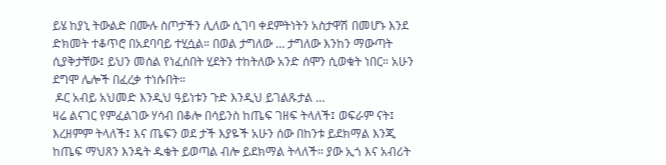ይሄ ከያኒ ትውልድ በሙሉ ስጦታችን ሊለው ሲገባ ቀደምትነትን አስታዋሽ በመሆኑ እንደ ድክመት ተቆጥሮ በአደባባይ ተሂሷል። በወል ታግለው … ታግለው እንከን ማውጣት ሲያቅታቸው፤ ይህን መሰል የነፈሰበት ሂደትን ተከትለው አንድ ሰሞን ሲወቁት ነበር። አሁን ደግሞ ሌሎች በፈረቃ ተነሱበት።
 ዶር አብይ አህመድ እንዲህ ዓይነቱን ጉድ እንዲህ ይገልጹታል …
ዛሬ ልናገር የምፈልገው ሃሳብ በቆሎ በሳይንስ ከጤፍ ገዘፍ ትላለች፤ ወፍራም ናት፤ እረዘምም ትላለች፤ እና ጤፍን ወደ ታች እያዬች አሁን ሰው በከንቱ ይደክማል እንጂ ከጤፍ ማህጸን እንዴት ዱቄት ይወጣል ብሎ ይደክማል ትላለች። ያው ኢጎ እና አብሪት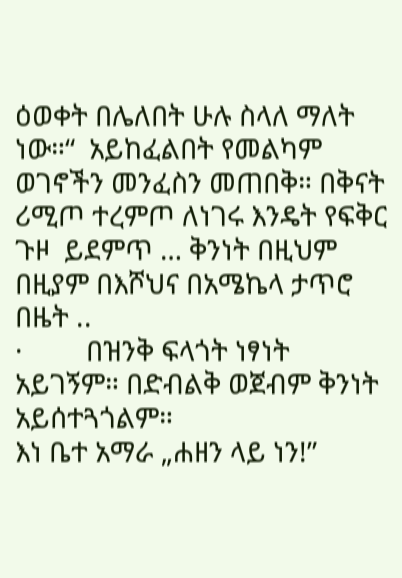ዕወቀት በሌለበት ሁሉ ስላለ ማለት ነው።“  አይከፈልበት የመልካም ወገኖችን መንፈስን መጠበቅ። በቅናት ሪሚጦ ተረምጦ ለነገሩ እንዴት የፍቅር ጉዞ  ይደምጥ … ቅንነት በዚህም በዚያም በእሾህና በአሜኬላ ታጥሮ በዜት ..
·         በዝንቅ ፍላጎት ነፃነት አይገኝም። በድብልቅ ወጀብም ቅንነት አይሰተጓጎልም።
እነ ቤተ አማራ „ሐዘን ላይ ነን!”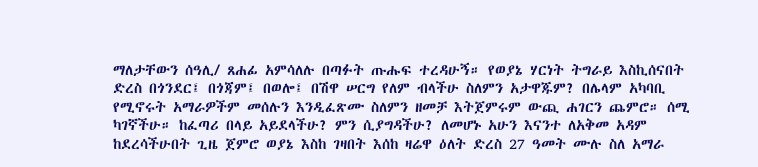ማለታቸውን ሰዓሊ/ ጸሐፊ አምሳለሉ በጣፉት ጡሑፍ ተረዳሁኝ። የወያኔ ሃርነት ትግራይ እስኪሰናበት ድረስ በጎንደር፤ በጎጃም፤ በወሎ፤ በሽዋ ሠርግ የለም ብላችሁ ስለምን አታዋጁም? በሌላም አካባቢ የሚኖሩት አማራዎችም መሰሉን እንዲፈጽሙ ስለምን ዘመቻ እትጀምሩም ውጪ ሐገርን ጨምሮ። ሰሚ ካገኛችሁ። ከፈጣሪ በላይ አይደላችሁ? ምን ሲያግዳችሁ? ለመሆኑ አሁን እናንተ ለአቅመ አዳም ከደረሳችሁበት ጊዜ ጀምሮ ወያኔ እስከ ገዛበት እሰከ ዛሬዋ ዕለት ድረስ 27 ዓመት ሙሉ ስለ አማራ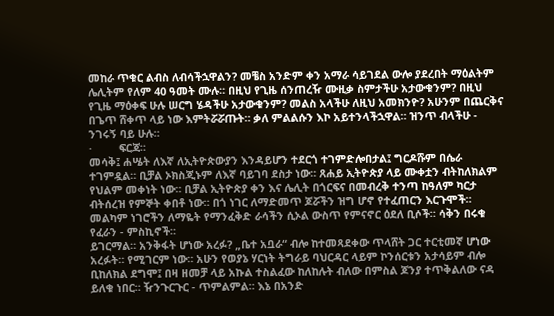መከራ ጥቁር ልብስ ለብሳችኋዋልን? መቼስ አንድም ቀን አማራ ሳይገደል ውሎ ያደረበት ማዕልትም ሌሊትም የለም 40 ዓመት ሙሉ። በዚህ የጊዜ ሰንጠረዥ ሙዚቃ ስምታችሁ አታውቁንም? በዚህ የጊዜ ማዕቀፍ ሁሉ ሠርግ ሄዳችሁ አታውቁንም? መልስ አላችሁ ለዚህ አመክንዮ? አሁንም በጨርቅና በጌጥ ሸቀጥ ላይ ነው እምትሯሯጡት። ቃለ ምልልሱን እኮ አይተንላችኋዋል። ዝንጥ ብላችሁ - ንገሩኝ ባይ ሁሉ።
·         ፍርጃ።
መሳቅ፤ ሐሤት ለእኛ ለኢትዮጵውያን እንዳይሆን ተደርጎ ተገምድሎበታል፤ ግርዶሹም በሴራ ተገምዷል። ቢቻል ኦክስጂኑም ለእኛ ባይገባ ደስታ ነው። ጸሐይ ኢትዮጵያ ላይ ሙቀቷን ብትከለክልም የህልም መቀነት ነው። ቢቻል ኢትዮጵያ ቀን እና ሌሊት በጎርፍና በመብረቅ ተንጣ ከዓለም ካርታ ብትሰረዝ የምኞት ቀበቶ ነው። በጎ ነገር ለማድመጥ ጆሯችን ዝግ ሆኖ የተፈጠርን እርጉሞች። መልካም ነገሮችን ለማዬት የማንፈቅድ ራሳችን ሲኦል ውስጥ የምናኖር ዕደለ ቢሶች። ሳቅን በሩቁ የፈራን - ምስኪኖች።
ይገርማል። አንቅፋት ሆነው አረፉ? „ቤተ አቧራ“ ብሎ ከተመጻደቀው ጥላሸት ጋር ተርቲመኛ ሆነው አረፉት። የሚገርም ነው። አሁን የወያኔ ሃርነት ትግራይ ባህርዳር ላይም ኮንሰርቱን አታሳይም ብሎ ቢከለክል ደግሞ፤ በዛ ዘመቻ ላይ አኩል ተስልፈው ከለከሉት ብለው በምስል ጆንያ ተጥቅልለው ናዳ ይለቁ ነበር። ዥንጉርጉር - ጥምልምል። እኔ በአንድ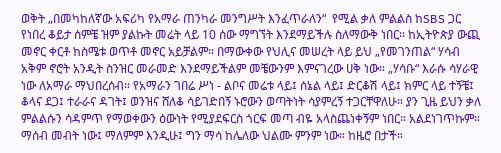ወቅት „በመካከለኛው አፍሪካ የአማራ ጠንካራ መንግሥት እንፈጥራለን“  የሚል ቃለ ምልልስ ከSBS ጋር የነበረ ቆይታ ሰምቼ ዝም ያልኩት መሬት ላይ 10 ሰው ማግኘት እንደማይችሉ ስለማውቅ ነበር። ከኢትዮጵያ ውጪ መኖር ቀርቶ ከስሜቱ ወጥቶ መኖር አይቻልም። በማውቀው የህሊና መሠረት ላይ ይህ „የመገንጠል“ ሃሳብ አቅም ኖሮት አንዲት ስንዝር መራመድ እንደማይችልም መቼውንም እምናገረው ሀቅ ነው። „ሃሳቡ“ እራሱ ሳሃራዊ ነው ለአማራ ማህበረሰብ። የአማራን ገበሬ ሥነ - ልቦና መሬቱ ላይ፤ ሰኔል ላይ፤ ድርቆሽ ላይ፤ ክምር ላይ ተኝቼ፤ ቆላና ደጋ፤ ተራራና ዳገት፤ ወንዝና ሸለቆ ሳይገድበኝ ኑሮውን ወጣትነት ሳያምረኝ ተጋርቸዋለሁ። ያን ጊዜ ይህን ቃለ ምልልሱን ሳዳምጥ የማወቀውን ዕውነት የሚያደፍርስ ጎርፍ መጣ ብዬ አላስጨነቀኝም ነበር። አልደነገጥኩም። ማሰብ መብት ነው፤ ማለምም እንዲሁ፤ ግን ማሳ ከሌለው ህልሙ ምንም ነው። ከዜሮ በታች።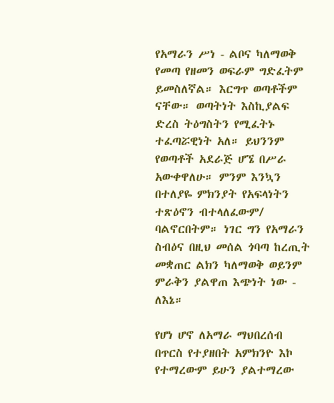የአማራን ሥነ - ልቦና ካለማወቅ የመጣ የዘመን ወፍራም ግድፈትም ይመስለኛል። እርግጥ ወጣቶችም ናቸው። ወጣትነት እስኪያልፍ ድረስ ትዕግስትን የሚፈትኑ ተፈጣሯዊነት አለ። ይህንንም የወጣቶች አደራጅ ሆኜ በሥራ አውቀዋለሁ። ምንም እንኳን በተለያዬ ምክንያት የአፍላነትን ተጽዕኖን ብተላለፈውም/ ባልኖርበትም። ነገር ግን የአማራን ስብዕና በዚህ መሰል ጎባጣ ከረጢት መቋጠር ልክን ካለማወቅ ወይንም ምራቅን ያልዋጠ እጭነት ነው - ለእኔ።

የሆነ ሆኖ ለአማራ ማህበረሰብ በጥርስ የተያዘበት አምክንዮ እኮ የተማረውም ይሁን ያልተማረው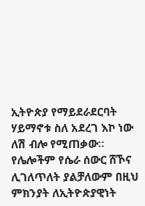ኢትዮጵያ የማይደራደርባት ሃይማኖቱ ስለ አደረገ እኮ ነው ለሽ ብሎ የሚጠቃው። የሌሎችም የሴራ ሰውር ሸኾና ሊገለጥለት ያልቻለውም በዚህ ምክንያት ለኢትዮጵያዊነት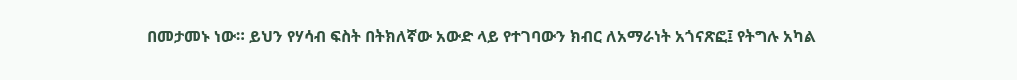በመታመኑ ነው። ይህን የሃሳብ ፍስት በትክለኛው አውድ ላይ የተገባውን ክብር ለአማራነት አጎናጽፎ፤ የትግሉ አካል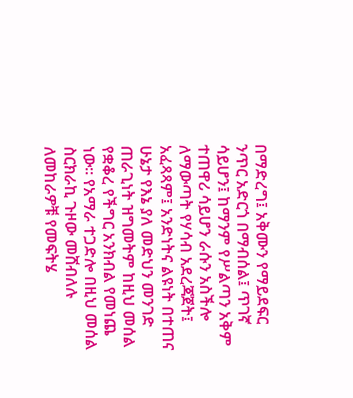በማድረግ፤ አቅሙን የማይደፍር ንጥር አድርጎ በማብሰል፤ ጥገኛ ሳይሆን፤ ከማንም የሥልጣን አቅም ተጠዋሪ ሳይሆን ራሱን አስችሎ ለማውጣት የሃሳብ አደረጃጀት፤ አፈጻጻም፤ አንድነትና ልዩነት በተጠና ሁኔታ የእኔ ያለ መድህን መንገድ ጠራጊነት ዝግመትም ከዚህ መሰል የቋቆረ የችግር አንክብል የመነጨ ነው። የአማራ ተጋድሎ በዚህ መሰል ስርክራኪ ጉዞው መሸብለሉ ለመከራዎቹ የመፍትሄ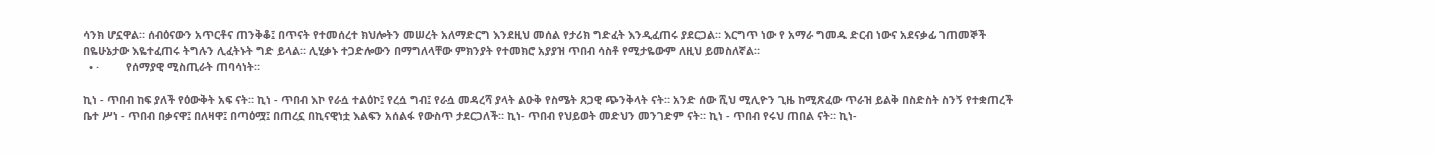ሳንክ ሆኗዋል። ሰብዕናውን አጥርቶና ጠንቅቆ፤ በጥናት የተመሰረተ ክህሎትን መሠረት አለማድርግ እንደዚህ መሰል የታሪክ ግድፈት እንዲፈጠሩ ያደርጋል። እርግጥ ነው የ አማራ ግመዱ ድርብ ነውና አደናቃፊ ገጠመኞች በዬሁኔታው እዬተፈጠሩ ትግሉን ሊፈትኑት ግድ ይላል። ሊሂቃኑ ተጋድሎውን በማግለላቸው ምክንያት የተመክሮ አያያዝ ጥበብ ሳስቶ የሚታዬውም ለዚህ ይመስለኛል።
  • ·         የሰማያዊ ሚስጢራት ጠባሳነት።

ኪነ - ጥበብ ከፍ ያለች የዕውቅት አፍ ናት። ኪነ - ጥበብ እኮ የራሷ ተልዕኮ፤ የረሷ ግብ፤ የራሷ መዳረሻ ያላት ልዑቅ የስሜት ጸጋዊ ጭንቅላት ናት። አንድ ሰው ሺህ ሚሊዮን ጊዜ ከሚጽፈው ጥራዝ ይልቅ በስድስት ስንኝ የተቋጠረች ቤተ ሥነ - ጥበብ በቃናዋ፤ በለዛዋ፤ በጣዕሟ፤ በጠረኗ በኪናዊነቷ እልፍን አሰልፋ የውስጥ ታደርጋለች። ኪነ- ጥበብ የህይወት መድህን መንገድም ናት። ኪነ - ጥበብ የሩህ ጠበል ናት። ኪነ-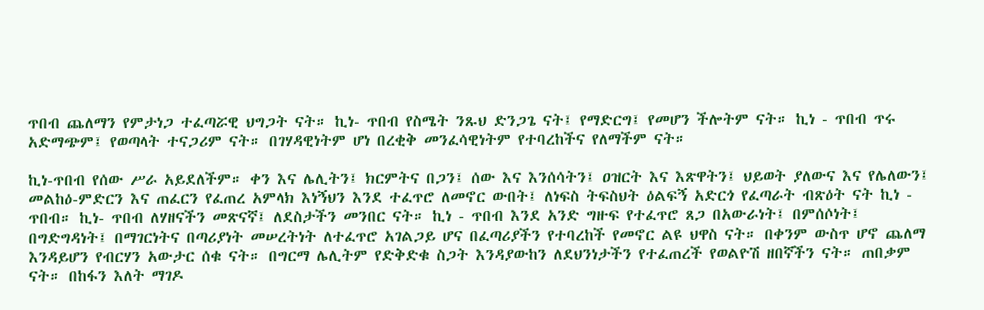ጥበብ ጨለማን የምታነጋ ተፈጣሯዊ ህግጋት ናት። ኪነ- ጥበብ የስሜት ንጹህ ድንጋጌ ናት፤ የማድርግ፤ የመሆን ችሎትም ናት። ኪነ - ጥበብ ጥሩ አድማጭም፤ የወጣላት ተናጋሪም ናት። በገሃዳዊነትም ሆነ በረቂቅ መንፈሳዊነትም የተባረከችና የለማችም ናት።

ኪነ-ጥበብ የሰው ሥራ አይደለችም። ቀን እና ሌሊትን፤ ክርምትና በጋን፤ ሰው እና እንሰሳትን፤ ዐዝርት እና እጽዋትን፤ ህይወት ያለውና እና የሌለውን፤ መልከዕ-ምድርን እና ጠፈርን የፈጠረ አምላክ እነኝህን እንደ ተፈጥሮ ለመኖር ውበት፤ ለነፍስ ትፍስህት ዕልፍኝ አድርጎ የፈጣራት ብጽዕት ናት ኪነ - ጥበብ። ኪነ- ጥበብ ለሃዘናችን መጽናኛ፤ ለደስታችን መንበር ናት። ኪነ - ጥበብ እንደ አንድ ግዙፍ የተፈጥሮ ጸጋ በአውራነት፤ በምሰሶነት፤ በግድግዳነት፤ በማገርነትና በጣሪያነት መሠረትነት ለተፈጥሮ አገልጋይ ሆና በፈጣሪያችን የተባረከች የመኖር ልዩ ህዋስ ናት። በቀንም ውስጥ ሆኖ ጨለማ እንዳይሆን የብርሃን አውታር ሰቁ ናት። በግርማ ሌሊትም የድቅድቁ ስጋት እንዳያውከን ለደህንነታችን የተፈጠረች የወልዮሽ ዘበኛችን ናት። ጠበቃም ናት። በከፋን እለት ማገዶ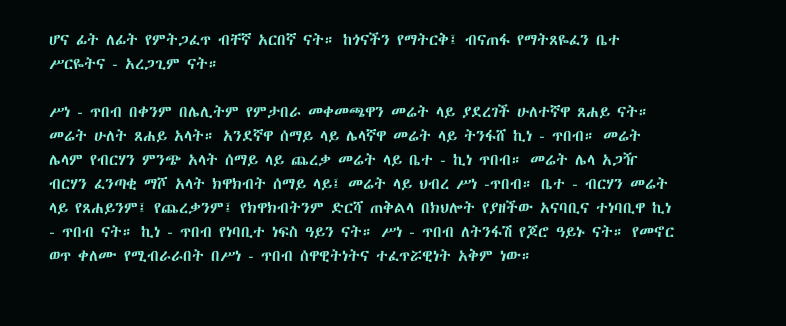ሆና ፊት ለፊት የምትጋፈጥ ብቸኛ አርበኛ ናት። ከጎናችን የማትርቅ፤ ብናጠፋ የማትጸዬፈን ቤተ ሥርዬትና - አረጋጊም ናት።

ሥነ - ጥበብ በቀንም በሌሊትም የምታበራ መቀመጫዋን መሬት ላይ ያደረገች ሁለተኛዋ ጸሐይ ናት። መሬት ሁለት ጸሐይ አላት። አንደኛዋ ሰማይ ላይ ሌላኛዋ መሬት ላይ ትንፋሸ ኪነ - ጥበብ። መሬት ሌላም የብርሃን ምንጭ አላት ሰማይ ላይ ጨረቃ መሬት ላይ ቤተ - ኪነ ጥበብ። መሬት ሌላ አጋዥ ብርሃን ፈንጣቂ ማሾ አላት ክዋክብት ሰማይ ላይ፤ መሬት ላይ ህብረ ሥነ -ጥበብ። ቤተ - ብርሃን መሬት ላይ የጸሐይንም፤ የጨረቃንም፤ የክዋክብትንም ድርሻ ጠቅልላ በክህሎት የያዘችው አናባቢና ተነባቢዋ ኪነ - ጥበብ ናት። ኪነ - ጥበብ የነባቢተ ነፍስ ዓይን ናት። ሥነ - ጥበብ ለትንፋሽ የጆሮ ዓይኑ ናት። የመኖር ወጥ ቀለሙ የሚብራራበት በሥነ - ጥበብ ሰዋዊትነትና ተፈጥሯዊነት አቅም ነው።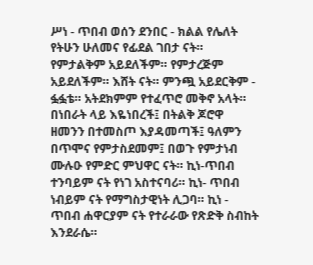ሥነ - ጥበብ ወሰን ደንበር - ክልል የሌለት የትሁን ሁለመና የፊደል ገበታ ናት። የምታልቅም አይደለችም። የምታረጅም አይደለችም። እሸት ናት። ምንጯ አይደርቅም - ፏፏቴ። አትደክምም የተፈጥሮ መቅኖ አላት። በነበራት ላይ እዬነበረች፤ በትልቅ ጆሮዋ ዘመንን በተመስጦ እያዳመጣች፤ ዓለምን በጥሞና የምታስደመም፤ በወጉ የምታነብ ሙሉዑ የምድር ምህዋር ናት። ኪነ-ጥበብ ተንባይም ናት የነገ አስተናባሪ። ኪነ- ጥበብ ነብይም ናት የማግስታዊነት ሊጋባ። ኪነ - ጥበብ ሐዋርያም ናት የተራራው የጽድቅ ስብከት እንደራሴ።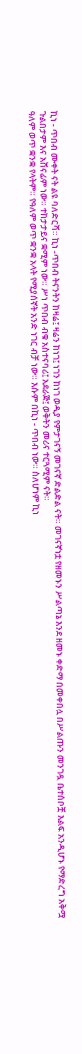ኪነ - ጥበብ ሙቀት ናት ልዩ ባለድርሻ። ኪነ -ጥበብ ትናንትን ከዛሬ፤ ዛሬን ከነገ፤ ነገን ከነገ ወዲያ የምታገናኝ መገናኛ ድልድል ናት። መገናኛነቷ የዘመኑን ሥልጣኔ እንደ ዘመኑ ቀድማ በመቀበሏ በሥልጡን መንገዷ ቤተሰቦቿ እልፍ አንዲሆኑ የማድረግ አቅሟ ጉልበታም እና አሸናፊም ነው። ተከታታይና ቋሚም ነው። ሥነ ጥበብ ብቁ አስተናባሪ፤ አደራጅ፤ ወቅትን መሪና ተርጓሚም ናት።
ዓለም ወጥ ቋንቋ የላትም። የዓለም ወጥ ቋንቋ አላት የሚያሰኛት አንድ ነገር ብቻ ነው። እሱም በኪነ - ጥበብ ነው። ስለሆነም ኪነ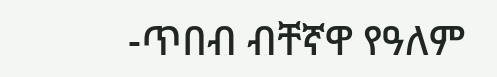-ጥበብ ብቸኛዋ የዓለም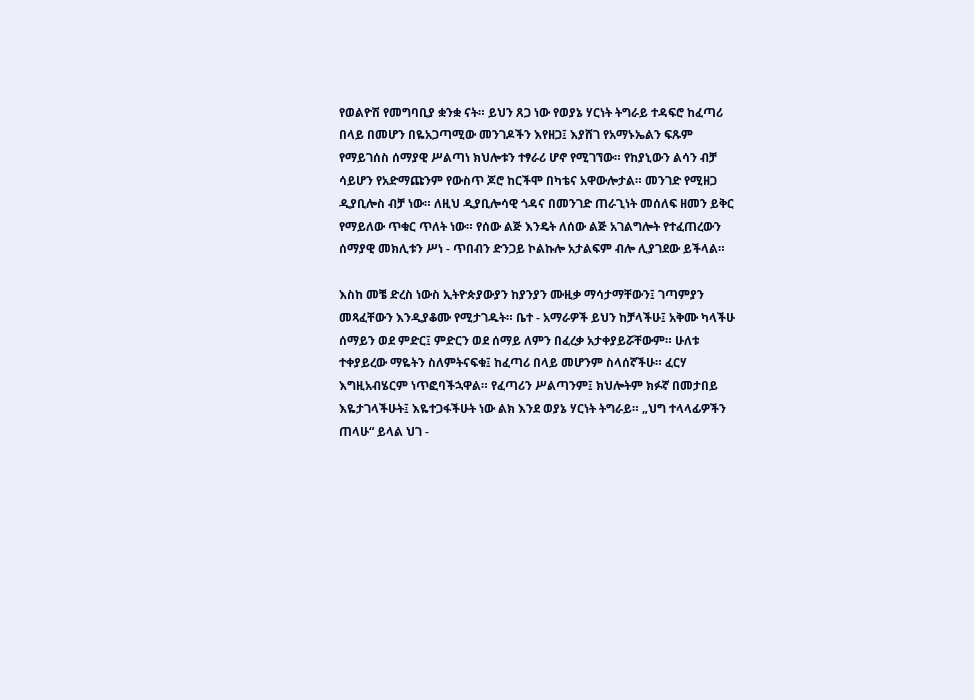የወልዮሽ የመግባቢያ ቋንቋ ናት። ይህን ጸጋ ነው የወያኔ ሃርነት ትግራይ ተዳፍሮ ከፈጣሪ በላይ በመሆን በዬአጋጣሚው መንገዶችን እየዘጋ፤ እያሸገ የአማኑኤልን ፍጹም የማይገሰስ ሰማያዊ ሥልጣነ ክህሎቱን ተፃራሪ ሆኖ የሚገኘው። የከያኒውን ልሳን ብቻ ሳይሆን የአድማጩንም የውስጥ ጆሮ ከርችሞ በካቴና አዋውሎታል። መንገድ የሚዘጋ ዲያቢሎስ ብቻ ነው። ለዚህ ዲያቢሎሳዊ ጎዳና በመንገድ ጠራጊነት መሰለፍ ዘመን ይቅር የማይለው ጥቁር ጥለት ነው። የሰው ልጅ እንዴት ለሰው ልጅ አገልግሎት የተፈጠረውን ሰማያዊ መክሊቱን ሥነ - ጥበብን ድንጋይ ኮልኩሎ አታልፍም ብሎ ሊያገደው ይችላል።

እስከ መቼ ድረስ ነውስ ኢትዮጵያውያን ከያንያን ሙዚቃ ማሳታማቸውን፤ ገጣምያን መጻፈቸውን እንዲያቆሙ የሚታገዱት። ቤተ - አማራዎች ይህን ከቻላችሁ፤ አቅሙ ካላችሁ ሰማይን ወደ ምድር፤ ምድርን ወደ ሰማይ ለምን በፈረቃ አታቀያይሯቸውም። ሁለቱ ተቀያይረው ማዬትን ስለምትናፍቁ፤ ከፈጣሪ በላይ መሆንም ስላሰኛችሁ። ፈርሃ እግዚአብሄርም ነጥፎባችኋዋል። የፈጣሪን ሥልጣንም፤ ክህሎትም ክፉኛ በመታበይ እዬታገላችሁት፤ እዬተጋፋችሁት ነው ልክ እንደ ወያኔ ሃርነት ትግራይ። „ህግ ተላላፊዎችን ጠላሁ“ ይላል ህገ -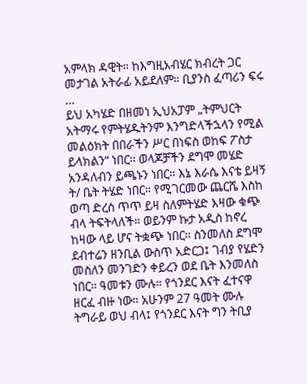አምላክ ዳዊት። ከእግዚአብሄር ክብረት ጋር መታገል አትራፊ አይደለም። ቢያንስ ፈጣሪን ፍሩ …
ይህ አካሄድ በዘመነ ኢህአፓም „ትምህርት አትማሩ የምትሄዱትንም እንግድላችኋላን የሚል መልዕክት በበራችን ሥር በነፍስ ወከፍ ፖስታ ይላክልን“ ነበር። ወላጆቻችን ደግሞ መሄድ አንዳለብን ይጫኑን ነበር። እኔ እራሴ እናቴ ይዛኝ ት/ ቤት ትሄድ ነበር። የሚገርመው ጨርሼ እስከ ወጣ ድረስ ጥጥ ይዛ ስለምትሄድ እዛው ቁጭ ብላ ትፍትላለች። ወይንም ኩታ አዲስ ከኖረ ከዛው ላይ ሆና ትቋጭ ነበር። ስንመለስ ደግሞ ደብተሬን ዘንቢል ውስጥ አድርጋ፤ ገብያ የሄድን መስለን መንገድን ቀይረን ወደ ቤት እንመለስ ነበር። ዓመቱን ሙሉ። የጎንደር እናት ፈተናዋ ዘርፈ ብዙ ነው። አሁንም 27 ዓመት ሙሉ ትግራይ ወህ ብላ፤ የጎንደር እናት ግን ትቢያ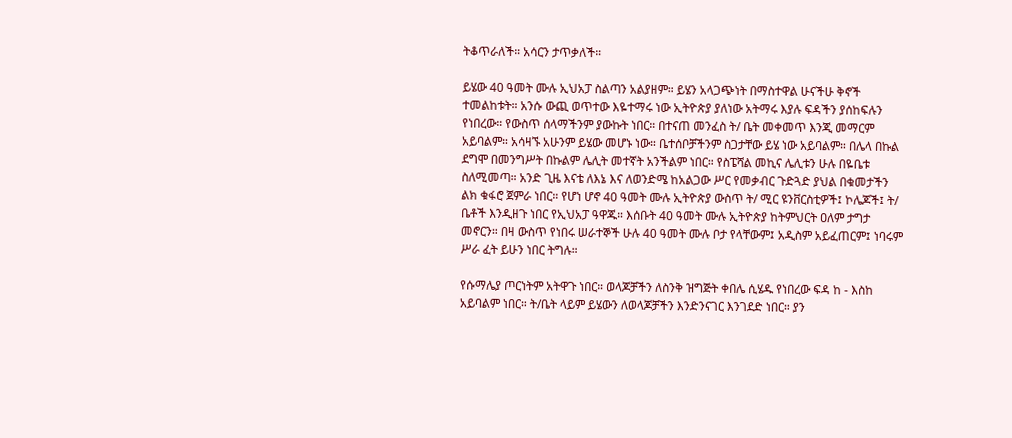ትቆጥራለች። አሳርን ታጥቃለች።

ይሄው 40 ዓመት ሙሉ ኢህአፓ ስልጣን አልያዘም። ይሄን አላጋጭነት በማስተዋል ሁናችሁ ቅኖች ተመልከቱት። አንሱ ውጪ ወጥተው እዬተማሩ ነው ኢትዮጵያ ያለነው አትማሩ እያሉ ፍዳችን ያሰከፍሉን የነበረው። የውስጥ ሰላማችንም ያውኩት ነበር። በተናጠ መንፈስ ት/ ቤት መቀመጥ እንጂ መማርም አይባልም። አሳዛኙ አሁንም ይሄው መሆኑ ነው። ቤተሰቦቻችንም ስጋታቸው ይሄ ነው አይባልም። በሌላ በኩል ደግሞ በመንግሥት በኩልም ሌሊት መተኛት አንችልም ነበር። የስፔሻል መኪና ሌሊቱን ሁሉ በዬቤቱ ስለሚመጣ። አንድ ጊዜ እናቴ ለእኔ እና ለወንድሜ ከአልጋው ሥር የመቃብር ጉድጓድ ያህል በቁመታችን ልክ ቁፋሮ ጀምራ ነበር። የሆነ ሆኖ 40 ዓመት ሙሉ ኢትዮጵያ ውስጥ ት/ ሚር ዩንቨርስቲዎች፤ ኮሌጆች፤ ት/ ቤቶች እንዲዘጉ ነበር የኢህአፓ ዓዋጁ። እሰቡት 40 ዓመት ሙሉ ኢትዮጵያ ከትምህርት ዐለም ታግታ መኖርን። በዛ ውስጥ የነበሩ ሠራተኞች ሁሉ 40 ዓመት ሙሉ ቦታ የላቸውም፤ አዲስም አይፈጠርም፤ ነባሩም ሥራ ፈት ይሁን ነበር ትግሉ።

የሱማሌያ ጦርነትም አትዋጉ ነበር። ወላጆቻችን ለስንቅ ዝግጅት ቀበሌ ሲሄዱ የነበረው ፍዳ ከ - እስከ አይባልም ነበር። ት/ቤት ላይም ይሄውን ለወላጆቻችን እንድንናገር እንገደድ ነበር። ያን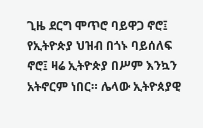ጊዜ ደርግ ሞጥሮ ባይዋጋ ኖሮ፤ የኢትዮጵያ ህዝብ በጎኑ ባይሰለፍ ኖሮ፤ ዛሬ ኢትዮጵያ በሥም እንኳን አትኖርም ነበር። ሌላው ኢትዮጰያዊ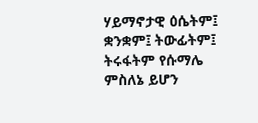ሃይማኖታዊ ዕሴትም፤ ቋንቋም፤ ትውፊትም፤ ትሩፋትም የሱማሌ ምስለኔ ይሆን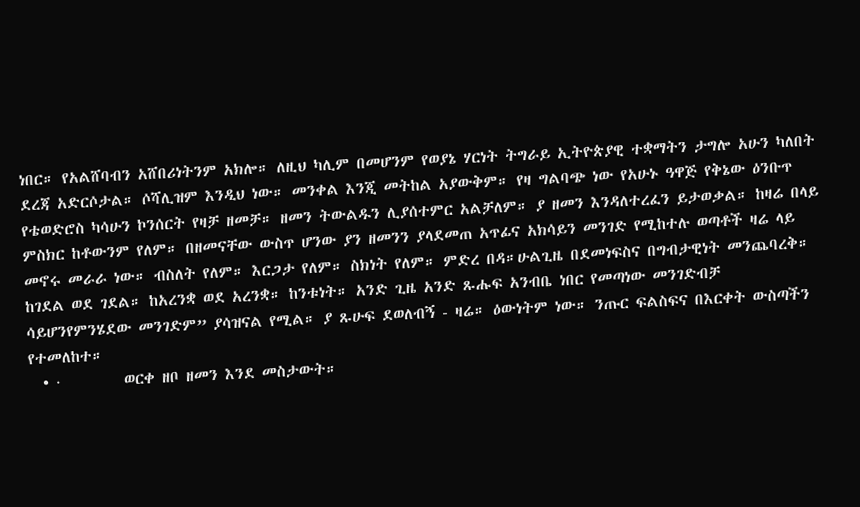ነበር። የአልሸባብን አሸበሪነትንም አክሎ። ለዚህ ካሊም በመሆንም የወያኔ ሃርነት ትግራይ ኢትዮጵያዊ ተቋማትን ታግሎ አሁን ካለበት ደረጃ አድርሶታል። ሶሻሊዝም እንዲህ ነው። መንቀል እንጂ መትከል አያውቅም። የዛ ግልባጭ ነው የአሁኑ ዓዋጅ የቅኔው ዕንቡጥ የቴወድሮስ ካሳሁን ኮንሰርት የዛቻ ዘመቻ። ዘመን ትውልዱን ሊያሰተምር አልቻለም። ያ ዘመን እንዳለተረፈን ይታወቃል። ከዛሬ በላይ ምስክር ከቶውንም የለም። በዘመናቸው ውስጥ ሆንው ያን ዘመንን ያላደመጠ አጥፊና አክሳይን መንገድ የሚከተሉ ወጣቶች ዛሬ ላይ መኖሩ መራራ ነው። ብስለት የለም። እርጋታ የለም። ስክነት የለም። ምድረ በዳ።ሁልጊዜ በደመነፍስና በግብታዊነት መንጨባረቅ። ከገደል ወደ ገደል። ከአረንቋ ወደ አረንቋ። ከንቱነት። አንድ ጊዜ አንድ ጹሑፍ አንብቤ ነበር የመጣነው መንገድብቻ ሳይሆንየምንሄደው መንገድም” ያሳዝናል የሚል። ያ ጹሁፍ ደወለብኝ - ዛሬ። ዕውነትም ነው። ንጡር ፍልስፍና በእርቀት ውስጣችን የተመለከተ።
  • ·         ወርቀ ዘቦ ዘመን እንደ መስታውት።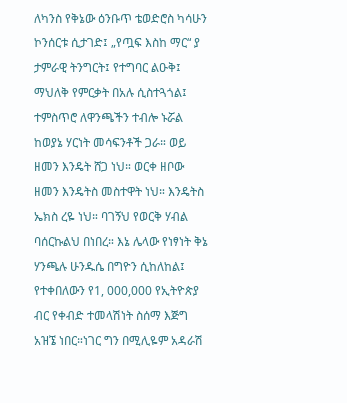ለካንስ የቅኔው ዕንቡጥ ቴወድሮስ ካሳሁን ኮንሰርቱ ሲታገድ፤ „የጧፍ እስከ ማር“ ያ ታምራዊ ትንግርት፤ የተግባር ልዑቅ፤ ማህለቅ የምርቃት በአሉ ሲስተጓጎል፤ ተምስጥሮ ለዋንጫችን ተብሎ ኑሯል ከወያኔ ሃርነት መሳፍንቶች ጋራ። ወይ ዘመን እንዴት ሸጋ ነህ። ወርቀ ዘቦው ዘመን እንዴትስ መስተዋት ነህ። እንዴትስ ኤክስ ረዬ ነህ። ባገኝህ የወርቅ ሃብል ባሰርኩልህ በነበረ። እኔ ሌላው የነፃነት ቅኔ ሃንጫሉ ሁንዱሴ በግዮን ሲከለከል፤ የተቀበለውን የ1, 000,000 የኢትዮጵያ ብር የቀብድ ተመላሽነት ስሰማ እጅግ አዝኜ ነበር።ነገር ግን በሚሊዬም አዳራሽ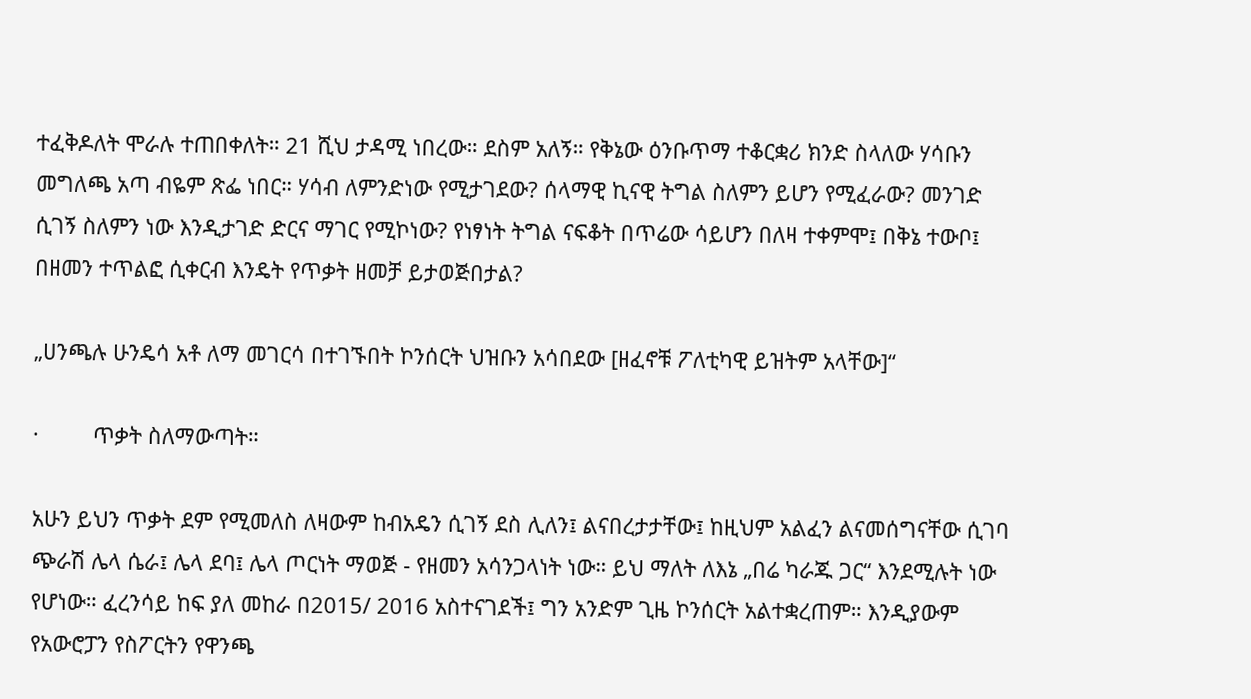ተፈቅዶለት ሞራሉ ተጠበቀለት። 21 ሺህ ታዳሚ ነበረው። ደስም አለኝ። የቅኔው ዕንቡጥማ ተቆርቋሪ ክንድ ስላለው ሃሳቡን መግለጫ አጣ ብዬም ጽፌ ነበር። ሃሳብ ለምንድነው የሚታገደው? ሰላማዊ ኪናዊ ትግል ስለምን ይሆን የሚፈራው? መንገድ ሲገኝ ስለምን ነው እንዲታገድ ድርና ማገር የሚኮነው? የነፃነት ትግል ናፍቆት በጥሬው ሳይሆን በለዛ ተቀምሞ፤ በቅኔ ተውቦ፤ በዘመን ተጥልፎ ሲቀርብ እንዴት የጥቃት ዘመቻ ይታወጅበታል?

„ሀንጫሉ ሁንዴሳ አቶ ለማ መገርሳ በተገኙበት ኮንሰርት ህዝቡን አሳበደው [ዘፈኖቹ ፖለቲካዊ ይዝትም አላቸው]“

·         ጥቃት ስለማውጣት።

አሁን ይህን ጥቃት ደም የሚመለስ ለዛውም ከብአዴን ሲገኝ ደስ ሊለን፤ ልናበረታታቸው፤ ከዚህም አልፈን ልናመሰግናቸው ሲገባ ጭራሽ ሌላ ሴራ፤ ሌላ ደባ፤ ሌላ ጦርነት ማወጅ - የዘመን አሳንጋላነት ነው። ይህ ማለት ለእኔ „በሬ ካራጁ ጋር“ እንደሚሉት ነው የሆነው። ፈረንሳይ ከፍ ያለ መከራ በ2015/ 2016 አስተናገደች፤ ግን አንድም ጊዜ ኮንሰርት አልተቋረጠም። እንዲያውም የአውሮፓን የስፖርትን የዋንጫ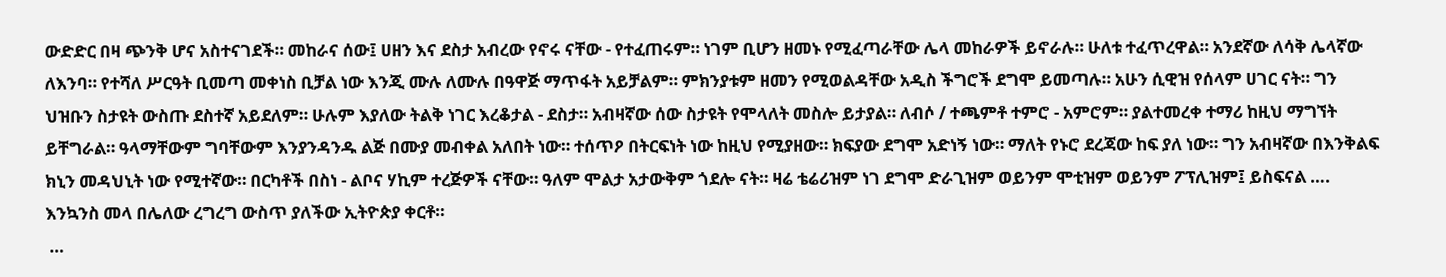ውድድር በዛ ጭንቅ ሆና አስተናገደች። መከራና ሰው፤ ሀዘን እና ደስታ አብረው የኖሩ ናቸው - የተፈጠሩም። ነገም ቢሆን ዘመኑ የሚፈጣራቸው ሌላ መከራዎች ይኖራሉ። ሁለቱ ተፈጥረዋል። አንደኛው ለሳቅ ሌላኛው ለእንባ። የተሻለ ሥርዓት ቢመጣ መቀነስ ቢቻል ነው እንጂ ሙሉ ለሙሉ በዓዋጅ ማጥፋት አይቻልም። ምክንያቱም ዘመን የሚወልዳቸው አዲስ ችግሮች ደግሞ ይመጣሉ። አሁን ሲዊዝ የሰላም ሀገር ናት። ግን ህዝቡን ስታዩት ውስጡ ደስተኛ አይደለም። ሁሉም እያለው ትልቅ ነገር እረቆታል - ደስታ። አብዛኛው ሰው ስታዩት የሞላለት መስሎ ይታያል። ለብሶ / ተጫምቶ ተምሮ - አምሮም። ያልተመረቀ ተማሪ ከዚህ ማግኘት ይቸግራል። ዓላማቸውም ግባቸውም እንያንዳንዱ ልጅ በሙያ መብቀል አለበት ነው። ተሰጥዖ በትርፍነት ነው ከዚህ የሚያዘው። ክፍያው ደግሞ አድነኝ ነው። ማለት የኑሮ ደረጃው ከፍ ያለ ነው። ግን አብዛኛው በእንቅልፍ ክኒን መዳህኒት ነው የሚተኛው። በርካቶች በስነ - ልቦና ሃኪም ተረጅዎች ናቸው። ዓለም ሞልታ አታውቅም ጎደሎ ናት። ዛሬ ቴሬሪዝም ነገ ደግሞ ድራጊዝም ወይንም ሞቲዝም ወይንም ፖፕሊዝም፤ ይስፍናል …. እንኳንስ መላ በሌለው ረግረግ ውስጥ ያለችው ኢትዮጵያ ቀርቶ።
 …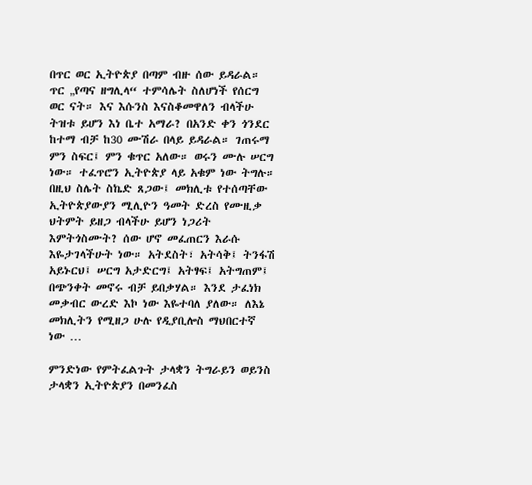በጥር ወር ኢትዮጵያ በጣም ብዙ ሰው ይዳራል። ጥር „የጣና ዘግሊላ“ ተምሳሌት ስለሆነች የሰርግ ወር ናት። እና እሱንስ እናስቆመዋለን ብላችሁ ትዝቱ ይሆን እነ ቤተ አማራ? በአንድ ቀን ጎንደር ከተማ ብቻ ከ30 ሙሽራ በላይ ይዳራል። ገጠሩማ ምን ስፍር፤ ምን ቁጥር አለው። ወሩን ሙሉ ሠርግ ነው። ተፈጥሮን ኢትዮጵያ ላይ አቁም ነው ትግሉ። በዚህ ስሌት ስኬድ ጸጋው፤ መክሊቱ የተሰጣቸው ኢትዮጵያውያን ሚሊዮን ዓመት ድረስ የሙዚቃ ህትምት ይዘጋ ብላችሁ ይሆን ነጋሪት እምትጎስሙት? ሰው ሆኖ መፈጠርን እራሱ እዬታገላችሁት ነው። አትደስት፣ አትሳቅ፤ ትንፋሽ አይኑርህ፤ ሠርግ አታድርግ፤ አትፃፍ፤ አትግጠም፤ በጭንቀት መኖሩ ብቻ ይበቃሃል። እንደ ታፈነክ መቃብር ውረድ እኮ ነው እዬተባለ ያለው። ለእኔ መክሊትን የሚዘጋ ሁሉ የዲያቢሎስ ማህበርተኛ ነው …

ምንድነው የምትፈልጉት ታላቋን ትግራይን ወይንስ ታላቋን ኢትዮጵያን በመንፈስ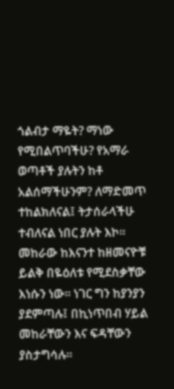ጎልብታ ማዬት? ማነው የሚበልጥባችሁ? የአማራ ወጣቶች ያሉትን ከቶ አልሰማችሁንም? ለማድመጥ ተከልክለናል፤ ትታሰራላችሁ ተብለናል ነበር ያሉት እኮ። መከራው ከእናንተ ከዘመናዮቹ ይልቅ በዬዕለቱ የሚደስቃቸው እነሱን ነው። ነገር ግን ከያንያን ያደምጣሉ፤ በኪነጥበብ ሃይል መከራቸውን እና ፍዳቸውን ያስታግሳሉ።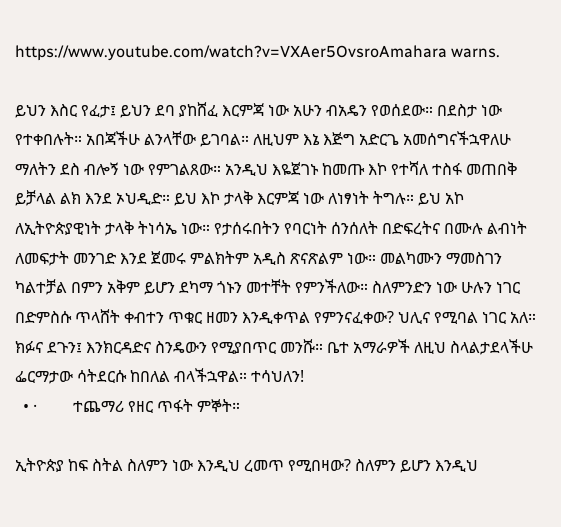https://www.youtube.com/watch?v=VXAer5OvsroAmahara warns.

ይህን እስር የፈታ፤ ይህን ደባ ያከሸፈ እርምጃ ነው አሁን ብአዴን የወሰደው። በደስታ ነው የተቀበሉት። አበጃችሁ ልንላቸው ይገባል። ለዚህም እኔ እጅግ አድርጌ አመሰግናችኋዋለሁ ማለትን ደስ ብሎኝ ነው የምገልጸው። አንዲህ እዬጀገኑ ከመጡ እኮ የተሻለ ተስፋ መጠበቅ ይቻላል ልክ እንደ ኦህዲድ። ይህ እኮ ታላቅ እርምጃ ነው ለነፃነት ትግሉ። ይህ አኮ ለኢትዮጵያዊነት ታላቅ ትነሳኤ ነው። የታሰሩበትን የባርነት ሰንሰለት በድፍረትና በሙሉ ልብነት ለመፍታት መንገድ እንደ ጀመሩ ምልክትም አዲስ ጽናጽልም ነው። መልካሙን ማመስገን ካልተቻል በምን አቅም ይሆን ደካማ ጎኑን መተቸት የምንችለው። ስለምንድን ነው ሁሉን ነገር በድምስሱ ጥላሸት ቀብተን ጥቁር ዘመን እንዲቀጥል የምንናፈቀው? ህሊና የሚባል ነገር አለ። ክፉና ደጉን፤ እንክርዳድና ስንዴውን የሚያበጥር መንሹ። ቤተ አማራዎች ለዚህ ስላልታደላችሁ ፌርማታው ሳትደርሱ ከበለል ብላችኋዋል። ተሳህለን!
  • ·         ተጨማሪ የዘር ጥፋት ምኞት።

ኢትዮጵያ ከፍ ስትል ስለምን ነው እንዲህ ረመጥ የሚበዛው? ስለምን ይሆን እንዲህ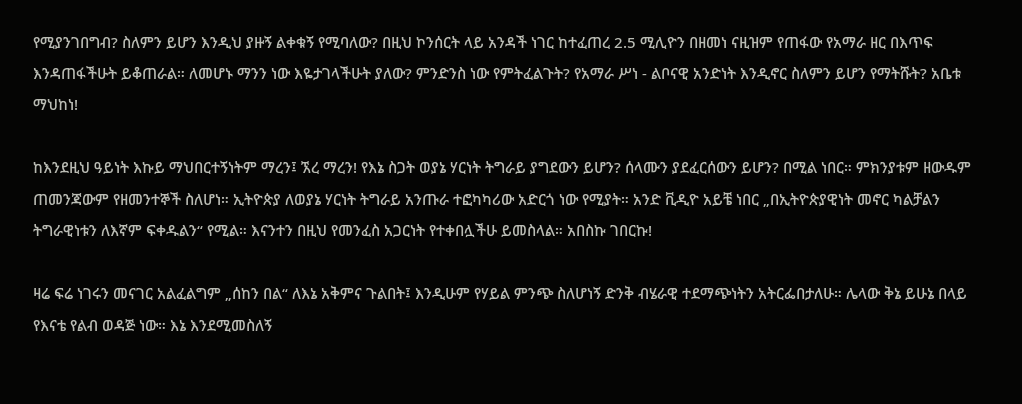የሚያንገበግብ? ስለምን ይሆን እንዲህ ያዙኝ ልቀቁኝ የሚባለው? በዚህ ኮንሰርት ላይ አንዳች ነገር ከተፈጠረ 2.5 ሚሊዮን በዘመነ ናዚዝም የጠፋው የአማራ ዘር በእጥፍ እንዳጠፋችሁት ይቆጠራል። ለመሆኑ ማንን ነው እዬታገላችሁት ያለው? ምንድንስ ነው የምትፈልጉት? የአማራ ሥነ - ልቦናዊ አንድነት እንዲኖር ስለምን ይሆን የማትሹት? አቤቱ ማህከነ!

ከእንደዚህ ዓይነት እኩይ ማህበርተኝነትም ማረን፤ ኧረ ማረን! የእኔ ስጋት ወያኔ ሃርነት ትግራይ ያግደውን ይሆን? ሰላሙን ያደፈርሰውን ይሆን? በሚል ነበር። ምክንያቱም ዘውዱም ጠመንጃውም የዘመንተኞች ስለሆነ። ኢትዮጵያ ለወያኔ ሃርነት ትግራይ አንጡራ ተፎካካሪው አድርጎ ነው የሚያት። አንድ ቪዲዮ አይቼ ነበር „በኢትዮጵያዊነት መኖር ካልቻልን ትግራዊነቱን ለእኛም ፍቀዱልን“ የሚል። እናንተን በዚህ የመንፈስ አጋርነት የተቀበሏችሁ ይመስላል። አበስኩ ገበርኩ!

ዛሬ ፍሬ ነገሩን መናገር አልፈልግም „ሰከን በል“ ለእኔ አቅምና ጉልበት፤ እንዲሁም የሃይል ምንጭ ስለሆነኝ ድንቅ ብሄራዊ ተደማጭነትን አትርፌበታለሁ። ሌላው ቅኔ ይሁኔ በላይ የእናቴ የልብ ወዳጅ ነው። እኔ እንደሚመስለኝ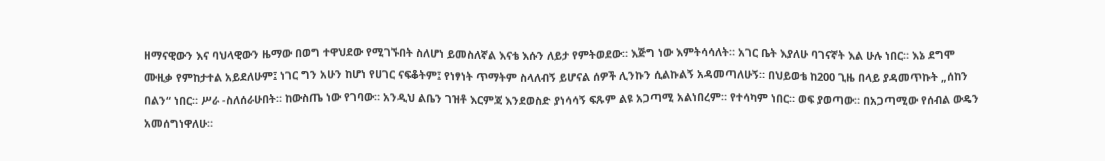ዘማናዊውን እና ባህላዊውን ዜማው በወግ ተዋህደው የሚገኙበት ስለሆነ ይመስለኛል እናቴ እሱን ለይታ የምትወደው። እጅግ ነው እምትሳሳለት። አገር ቤት እያለሁ ባገናኛት እል ሁሉ ነበር። እኔ ደግሞ ሙዚቃ የምከታተል አይደለሁም፤ ነገር ግን አሁን ከሆነ የሀገር ናፍቆትም፤ የነፃነት ጥማትም ስላለብኝ ይሆናል ሰዎች ሊንኩን ሲልኩልኝ አዳመጣለሁኝ። በህይወቴ ከ200 ጊዜ በላይ ያዳመጥኩት „ሰከን በልን“ ነበር። ሥራ -ስለሰራሁበት። ከውስጤ ነው የገባው። አንዲህ ልቤን ገዝቶ እርምጃ እንደወስድ ያነሳሳኝ ፍጹም ልዩ አጋጣሚ አልነበረም። የተሳካም ነበር። ወፍ ያወጣው። በአጋጣሚው የሰብል ውዴን አመሰግነዋለሁ።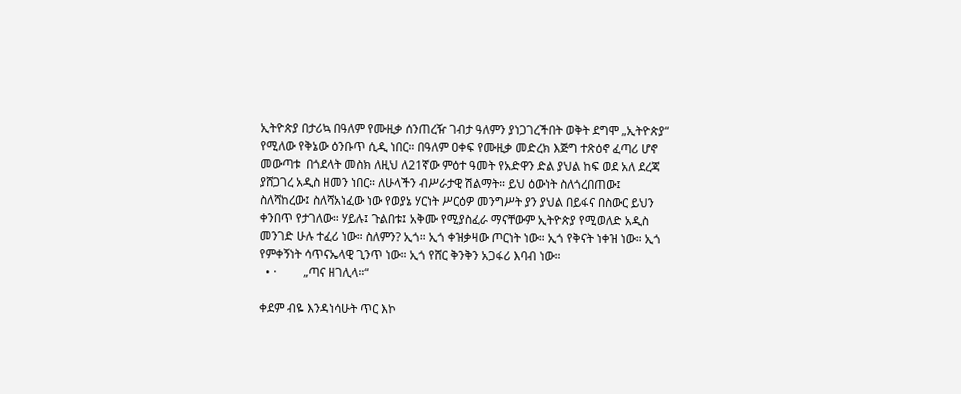ኢትዮጵያ በታሪኳ በዓለም የሙዚቃ ሰንጠረዥ ገብታ ዓለምን ያነጋገረችበት ወቅት ደግሞ „ኢትዮጵያ“ የሚለው የቅኔው ዕንቡጥ ሲዲ ነበር። በዓለም ዐቀፍ የሙዚቃ መድረክ እጅግ ተጽዕኖ ፈጣሪ ሆኖ መውጣቱ  በጎደላት መስክ ለዚህ ለ21ኛው ምዕተ ዓመት የአድዋን ድል ያህል ከፍ ወደ አለ ደረጃ ያሸጋገረ አዲስ ዘመን ነበር። ለሁላችን ብሥራታዊ ሽልማት። ይህ ዕውነት ስለጎረበጠው፤ ስለሻከረው፤ ስለሻአነፈው ነው የወያኔ ሃርነት ሥርዕዎ መንግሥት ያን ያህል በይፋና በስውር ይህን ቀንበጥ የታገለው። ሃይሉ፤ ጉልበቱ፤ አቅሙ የሚያስፈራ ማናቸውም ኢትዮጵያ የሚወለድ አዲስ መንገድ ሁሉ ተፈሪ ነው። ስለምን? ኢጎ። ኢጎ ቀዝቃዛው ጦርነት ነው። ኢጎ የቅናት ነቀዝ ነው። ኢጎ የምቀኝነት ሳጥናኤላዊ ጊንጥ ነው። ኢጎ የሸር ቅንቅን አጋፋሪ እባብ ነው።
  • ·         „ጣና ዘገሊላ።“

ቀደም ብዬ እንዳነሳሁት ጥር እኮ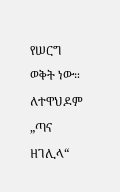የሠርግ ወቅት ነው። ለተዋህዶም „ጣና ዘገሊላ“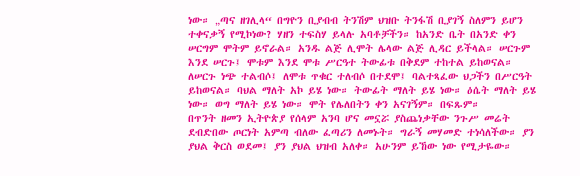ነው። „ጣና ዘገሊላ“ በግዮን ቢያብብ ትንሽም ህዝቡ ትንፋሽ ቢያገኝ ስለምን ይሆን ተቀናቃኝ የሚኮነው? ሃዘን ተፍስሃ ይላሉ አባቶቻችን። ከአንድ ቤት በአንድ ቀን ሠርግም ሞትም ይኖራል። አንዱ ልጅ ሊሞት ሌላው ልጅ ሊዳር ይችላል። ሠርጉም እንደ ሠርጉ፤ ሞቱም እንደ ሞቱ ሥርዓተ ትውፊቱ በቅደም ተከተል ይከወናል። ለሠርጉ ነጭ ተልብሶ፤ ለሞቱ ጥቁር ተለብሶ በተደሞ፤ ባልተጻፈው ህጋችን በሥርዓት ይከወናል። ባህል ማለት አኮ ይሄ ነው። ትውፊት ማለት ይሄ ነው። ዕሴት ማለት ይሄ ነው። ወግ ማለት ይሄ ነው። ሞት የሌለበትን ቀን አናገኝም። በፍጹም።
በጥንት ዘመን ኢትዮጵያ የሰላም አንባ ሆና መኗሯ ያስጨነቃቸው ንጉሥ መሬት ደብድበው ጦርነት አምጣ ብለው ፈጣሪን ለመኑት። ግራኝ መሃመድ ተነሳለችው። ያን ያህል ቅርስ ወደመ፤ ያን ያህል ህዝብ አለቀ። አሁንም ይኸው ነው የሚታዬው።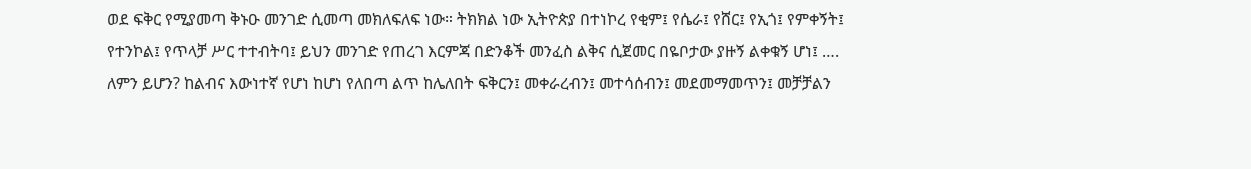ወደ ፍቅር የሚያመጣ ቅኑዑ መንገድ ሲመጣ መክለፍለፍ ነው። ትክክል ነው ኢትዮጵያ በተነኮረ የቂም፤ የሴራ፤ የሸር፤ የኢጎ፤ የምቀኝት፤ የተንኮል፤ የጥላቻ ሥር ተተብትባ፤ ይህን መንገድ የጠረገ እርምጃ በድንቆች መንፈስ ልቅና ሲጀመር በዬቦታው ያዙኝ ልቀቁኝ ሆነ፤ …. ለምን ይሆን? ከልብና እውነተኛ የሆነ ከሆነ የለበጣ ልጥ ከሌለበት ፍቅርን፤ መቀራረብን፤ መተሳሰብን፤ መደመማመጥን፤ መቻቻልን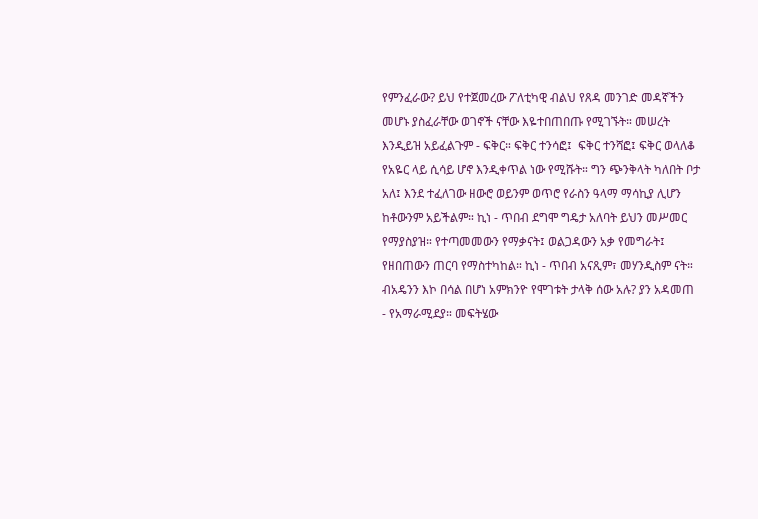የምንፈራው? ይህ የተጀመረው ፖለቲካዊ ብልህ የጸዳ መንገድ መዳኛችን መሆኑ ያስፈራቸው ወገኖች ናቸው እዬተበጠበጡ የሚገኙት። መሠረት እንዲይዝ አይፈልጉም - ፍቅር። ፍቅር ተንሳፎ፤  ፍቅር ተንሻፎ፤ ፍቅር ወላለቆ የአዬር ላይ ሲሳይ ሆኖ እንዲቀጥል ነው የሚሹት። ግን ጭንቅላት ካለበት ቦታ አለ፤ እንደ ተፈለገው ዘውሮ ወይንም ወጥሮ የራስን ዓላማ ማሳኪያ ሊሆን ከቶውንም አይችልም። ኪነ - ጥበብ ደግሞ ግዴታ አለባት ይህን መሥመር የማያስያዝ። የተጣመመውን የማቃናት፤ ወልጋዳውን አቃ የመግራት፤ የዘበጠውን ጠርባ የማስተካከል። ኪነ - ጥበብ አናጺም፣ መሃንዲስም ናት።
ብአዴንን እኮ በሳል በሆነ አምክንዮ የሞገቱት ታላቅ ሰው አሉ? ያን አዳመጠ  - የአማራሚደያ። መፍትሄው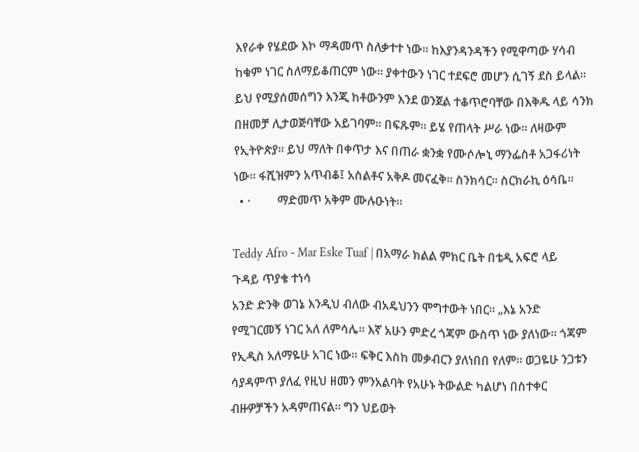እየራቀ የሄደው እኮ ማዳመጥ ስለቃተተ ነው። ከእያንዳንዳችን የሚዋጣው ሃሳብ ከቁም ነገር ስለማይቆጠርም ነው። ያቀተውን ነገር ተደፍሮ መሆን ሲገኝ ደስ ይላል። ይህ የሚያሰመሰግን እንጂ ከቶውንም እንደ ወንጀል ተቆጥሮባቸው በእቅዱ ላይ ሳንክ በዘመቻ ሊታወጅባቸው አይገባም። በፍጹም። ይሄ የጠላት ሥራ ነው። ለዛውም የኢትዮጵያ። ይህ ማለት በቀጥታ እና በጠራ ቋንቋ የሙሶሎኒ ማንፌስቶ አጋፋሪነት ነው። ፋሺዝምን አጥብቆ፤ አስልቶና አቅዶ መናፈቅ። ስንክሳር። ስርክራኪ ዕሳቤ።
  • ·         ማድመጥ አቅም ሙሉዑነት።

Teddy Afro - Mar Eske Tuaf | በአማራ ክልል ምክር ቤት በቴዲ አፍሮ ላይ ጉዳይ ጥያቄ ተነሳ
አንድ ድንቅ ወገኔ እንዲህ ብለው ብአዴህንን ሞግተውት ነበር። „እኔ አንድ የሚገርመኝ ነገር አለ ለምሳሌ። እኛ አሁን ምድረ ጎጃም ውስጥ ነው ያለነው። ጎጃም የኢዲስ አለማዬሁ አገር ነው። ፍቅር እስከ መቃብርን ያለነበበ የለም። ወጋዬሁ ንጋቱን ሳያዳምጥ ያለፈ የዚህ ዘመን ምንአልባት የአሁኑ ትውልድ ካልሆነ በስተቀር ብዙዎቻችን አዳምጠናል። ግን ህይወት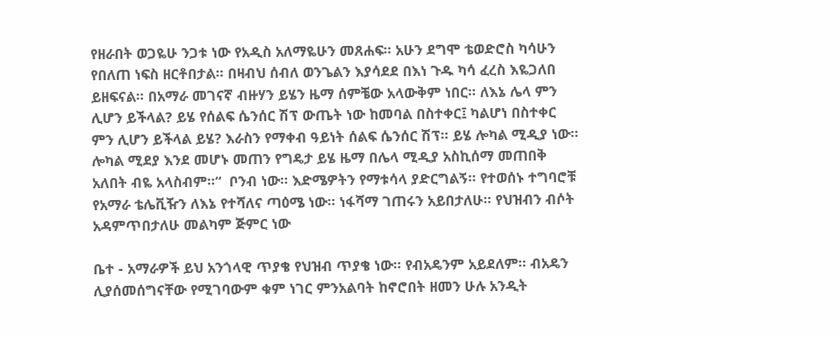የዘራበት ወጋዬሁ ንጋቱ ነው የአዲስ አለማዬሁን መጸሐፍ። አሁን ደግሞ ቴወድሮስ ካሳሁን የበለጠ ነፍስ ዘርቶበታል። በዛብህ ሰብለ ወንጌልን እያሳደደ በእነ ጉዱ ካሳ ፈረስ እዬጋለበ ይዘፍናል። በአማራ መገናኛ ብዙሃን ይሄን ዜማ ሰምቼው አላውቅም ነበር። ለእኔ ሌላ ምን ሊሆን ይችላል? ይሄ የሰልፍ ሴንሰር ሽፕ ውጤት ነው ከመባል በስተቀር፤ ካልሆነ በስተቀር ምን ሊሆን ይችላል ይሄ? እራስን የማቀብ ዓይነት ሰልፍ ሴንሰር ሽፕ። ይሄ ሎካል ሚዲያ ነው። ሎካል ሚደያ እንደ መሆኑ መጠን የግዴታ ይሄ ዜማ በሌላ ሚዲያ አስኪሰማ መጠበቅ አለበት ብዬ አላስብም።“  ቦንብ ነው። እድሜዎትን የማቱሳላ ያድርግልኝ። የተወሰኑ ተግባሮቹ የአማራ ቴሌቪዥን ለእኔ የተሻለና ጣዕሜ ነው። ነፋሻማ ገጠሩን አይበታለሁ። የህዝብን ብሶት አዳምጥበታለሁ መልካም ጅምር ነው

ቤተ - አማራዎች ይህ አንጎላዊ ጥያቄ የህዝብ ጥያቄ ነው። የብአዴንም አይደለም። ብአዴን ሊያሰመሰግናቸው የሚገባውም ቁም ነገር ምንአልባት ከኖሮበት ዘመን ሁሉ አንዲት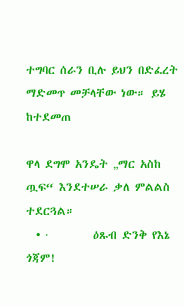ተግባር ሰራን ቢሉ ይህን በድፈረት ማድመጥ መቻላቸው ነው። ይሄ ከተደመጠ

ዋላ ደግሞ አንዴት „ማር አስከ ጧፍ“ እንደተሠራ ቃለ ምልልስ ተደርጓል።
  • ·         ዕጹብ ድንቅ የእኔ ጎጃም!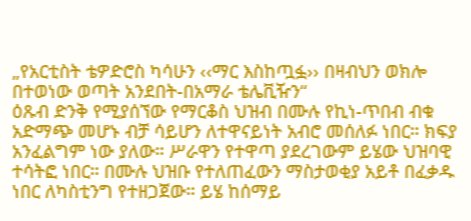„የአርቲስት ቴዎድሮስ ካሳሁን ‹‹ማር እስከጧፏ›› በዛብህን ወክሎ በተወነው ወጣት አንደበት-በአማራ ቴሌቪዥን“
ዕጹብ ድንቅ የሚያሰኘው የማርቆስ ህዝብ በሙሉ የኪነ-ጥበብ ብቁ አድማጭ መሆኑ ብቻ ሳይሆን ለተዋናይነት አብሮ መሰለፉ ነበር። ክፍያ አንፈልግም ነው ያለው። ሥራዋን የተዋጣ ያደረገውም ይሄው ህዝባዊ ተሳትፎ ነበር። በሙሉ ህዝቡ የተለጠፈውን ማስታወቂያ አይቶ በፈቃዱ ነበር ለካስቲንግ የተዘጋጀው። ይሄ ከሰማይ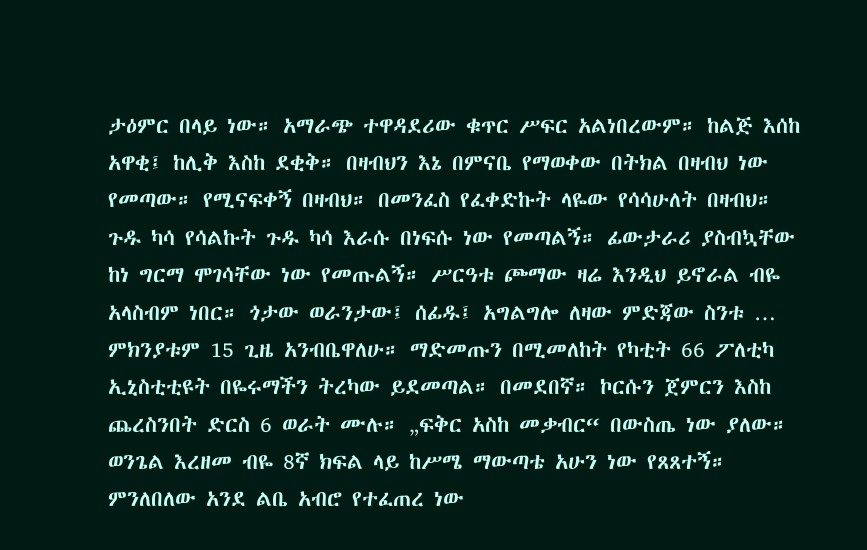ታዕምር በላይ ነው። አማራጭ ተዋዳደሪው ቁጥር ሥፍር አልነበረውም። ከልጅ እሰከ አዋቂ፤ ከሊቅ እስከ ደቂቅ። በዛብህን እኔ በምናቤ የማወቀው በትክል በዛብህ ነው የመጣው። የሚናፍቀኝ በዛብህ። በመንፈስ የፈቀድኩት ላዬው የሳሳሁለት በዛብህ። ጉዱ ካሳ የሳልኩት ጉዱ ካሳ እራሱ በነፍሱ ነው የመጣልኝ። ፊውታራሪ ያስብኳቸው ከነ ግርማ ሞገሳቸው ነው የመጡልኝ። ሥርዓቱ ጮማው ዛሬ እንዲህ ይኖራል ብዬ አላስብም ነበር። ጎታው ወራንታው፤ ሰፊዱ፤ አግልግሎ ለዛው ምድጃው ስንቱ … ምክንያቱም 15 ጊዜ አንብቤዋለሁ። ማድመጡን በሚመለከት የካቲት 66 ፖለቲካ ኢኒስቲቲዩት በዬሩማችን ትረካው ይደመጣል። በመደበኛ። ኮርሱን ጀምርን እስከ ጨረስንበት ድርስ 6 ወራት ሙሉ። „ፍቅር አስከ መቃብር“ በውስጤ ነው ያለው። ወንጌል እረዘመ ብዬ 8ኛ ክፍል ላይ ከሥሜ ማውጣቴ አሁን ነው የጸጸተኝ። ምንለበለው አንደ ልቤ አብሮ የተፈጠረ ነው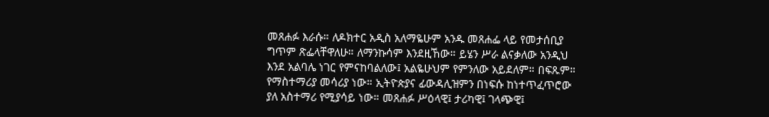መጸሐፉ እራሱ። ለዶክተር አዲስ አለማዬሁም አንዱ መጸሐፌ ላይ የመታሰቢያ ግጥም ጽፌላቸዋለሁ። ለማንኩሳም እንደዚኸው። ይሄን ሥራ ልናቃለው አንዲህ እንደ አልባሌ ነገር የምናከባልለው፤ አልዬሁህም የምንለው አይደለም። በፍጹም። የማስተማሪያ መሳሪያ ነው። ኢትዮጵያና ፊውዳሊዝምን በነፍሱ ከነተጥፈጥሮው ያለ አስተማሪ የሚያሳይ ነው። መጸሐፉ ሥዕላዊ፤ ታሪካዊ፤ ገላጭዊ፤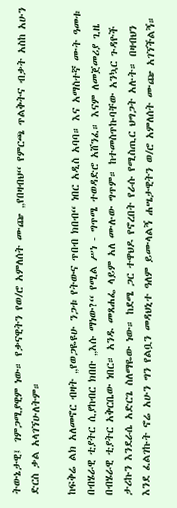ትውኔታዊ፤ ገምጋሚያዊም ነው። የቃናዊትን የወ/ሮ አምለሰት ሙጬ „የበዛብህ“ የምርጫ ጥልቅትና ብቃት አስከ አሁን ድርስ ቃል አላገኘሁለትም።

ከፍቅሬ ልክ አለመኖር ብዛት „የወጋዬዩሁ ንጋቱ የትውና ጥበብ ክበብ“ ነበር አዲስ አባባ። እና አማስተኛ ሙት ዓመቱ በብሄራዊ ቲያትር ሲያከብር ክበቡ „እሱ ማነው?“ የሚል ሥነ - ግጥሜ ተወዳድሮ አሸንፈ። እናም ለመጀመሪያ ጊዜ በብሄራዊ ቲያትር አቅርቤው ነበር። አንዱ መጸሐፌ ላይም አለ ሙሉው ግጥም። ከተመስጥኩባቸው አንኳር ጉዳዮች ታሪኩን እንደራሴ አድርጌ ስለማዬው ነው። ከደሜ ጋር ተዋህዶ የኖረበት የራሱ የሚስጢር ህግጋት አሉት። በዛብህን እንደ ፈልገኩት ኖሬ አሁን ግን የልቧን መዳህኒተ ዓለም ይሙላልኝ ሐሤታዊትን ወ/ሮ አምለሰት ሙጬ አገኘችልኝ።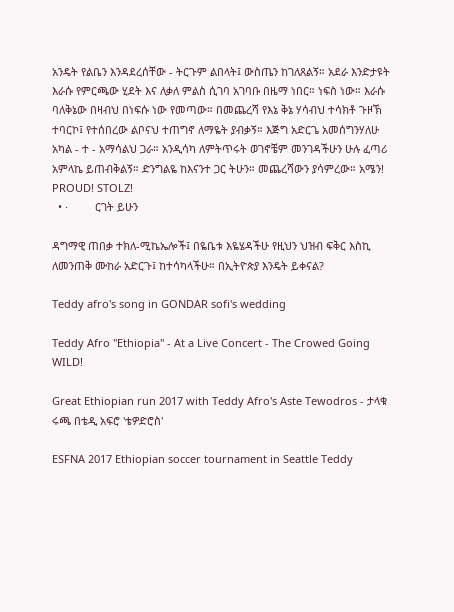አንዴት የልቤን እንዳደረሰቸው - ትርጉም ልበላት፤ ውስጤን ከገለጸልኝ። አደራ እንድታዩት እራሱ የምርጫው ሂደት እና ለቃለ ምልስ ሲገባ አገባቡ በዜማ ነበር። ነፍስ ነው። እራሱ ባለቅኔው በዛብህ በነፍሱ ነው የመጣው። በመጨረሻ የእኔ ቅኔ ሃሳብህ ተሳክቶ ጉዞኽ ተባርኮ፤ የተሰበረው ልቦናህ ተጠግኖ ለማዬት ያብቃኝ። እጅግ አድርጌ አመሰግንሃለሁ አካል - ተ - አማሳልህ ጋራ። አንዲሳካ ለምትጥሩት ወገኖቼም መንገዳችሁን ሁሉ ፈጣሪ አምላኬ ይጠብቅልኝ። ድንግልዬ ከእናንተ ጋር ትሁን። መጨረሻውን ያሳምረው። አሜን! PROUD! STOLZ!
  • ·         ርገት ይሁን

ዳግማዊ ጠበቃ ተክለ-ሚኬኤሎች፤ በዬቤቱ እዬሄዳችሁ የዚህን ህዝብ ፍቅር እስኪ ለመንጠቅ ሙከራ አድርጉ፤ ከተሳካላችሁ። በኢትዮጵያ እንዴት ይቀናል?

Teddy afro's song in GONDAR sofi's wedding

Teddy Afro "Ethiopia" - At a Live Concert - The Crowed Going WILD!

Great Ethiopian run 2017 with Teddy Afro's Aste Tewodros - ታላቁ ሩጫ በቴዲ አፍሮ 'ቴዎድሮስ'

ESFNA 2017 Ethiopian soccer tournament in Seattle Teddy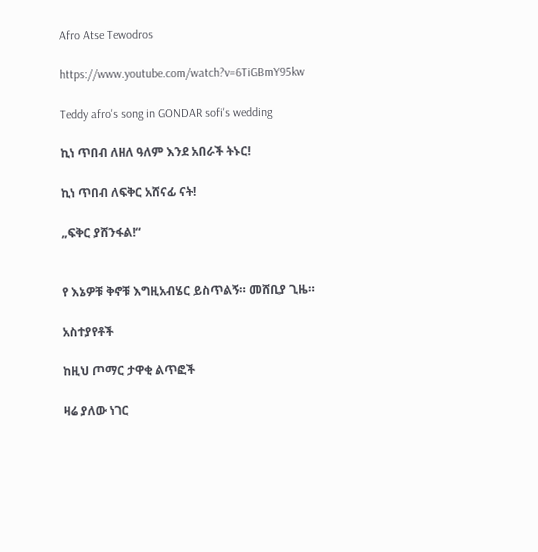Afro Atse Tewodros

https://www.youtube.com/watch?v=6TiGBmY95kw

Teddy afro's song in GONDAR sofi's wedding

ኪነ ጥበብ ለዘለ ዓለም እንደ አበራች ትኑር!

ኪነ ጥበብ ለፍቅር አሸናፊ ናት!

„ፍቅር ያሸንፋል!“


የ እኔዎቹ ቅኖቹ እግዚአብሄር ይስጥልኝ። መሸቢያ ጊዜ።

አስተያየቶች

ከዚህ ጦማር ታዋቂ ልጥፎች

ዛሬ ያለው ነገር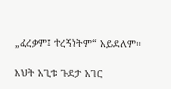„ፈረቃም፤ ተረኝነትም“ አይደለም።

እህት አጊቱ ጉደታ አገር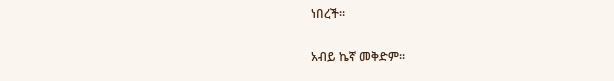ነበረች።

አብይ ኬኛ መቅድም።